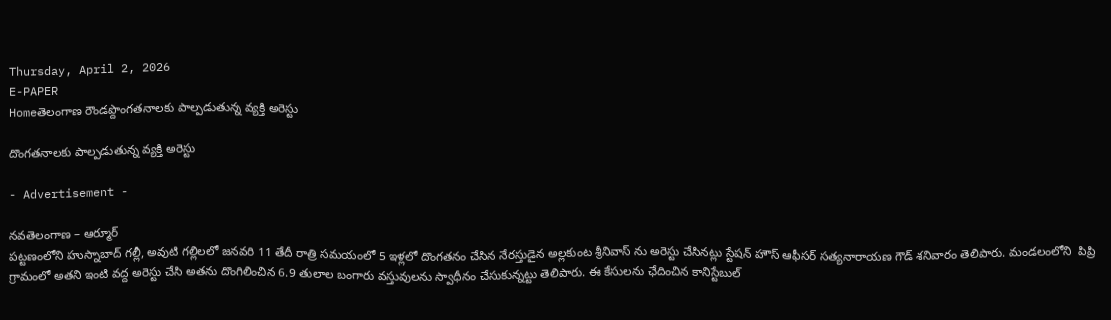Thursday, April 2, 2026
E-PAPER
Homeతెలంగాణ రౌండప్దొంగతనాలకు పాల్పడుతున్న వ్యక్తి అరెస్టు

దొంగతనాలకు పాల్పడుతున్న వ్యక్తి అరెస్టు

- Advertisement -

నవతెలంగాణ – ఆర్మూర్
పట్టణంలోని హుస్నాబాద్ గల్లీ, అవుటి గల్లిలలో జనవరి 11 తేదీ రాత్రి సమయంలో 5 ఇళ్లలో దొంగతనం చేసిన నేరస్తుడైన అల్లకుంట శ్రీనివాస్ ను అరెస్టు చేసినట్లు స్టేషన్ హౌస్ ఆఫీసర్ సత్యనారాయణ గౌడ్ శనివారం తెలిపారు. మండలంలోని  పిప్రి గ్రామంలో అతని ఇంటి వద్ద అరెస్టు చేసి అతను దొంగిలించిన 6.9 తులాల బంగారు వస్తువులను స్వాధీనం చేసుకున్నట్టు తెలిపారు. ఈ కేసులను ఛేదించిన కానిస్టేబుల్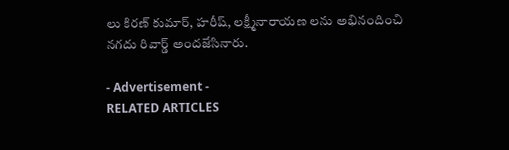లు కిరణ్ కుమార్, హరీష్, లక్ష్మీనారాయణ లను అభినందించి నగదు రివార్డ్ అందజేసినారు.

- Advertisement -
RELATED ARTICLES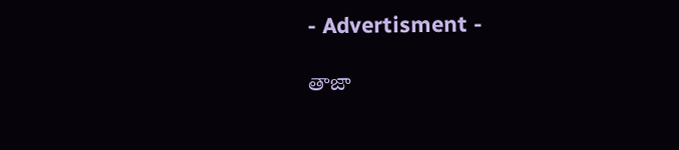- Advertisment -

తాజా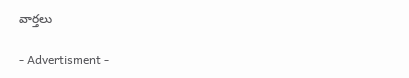వార్తలు

- Advertisment -